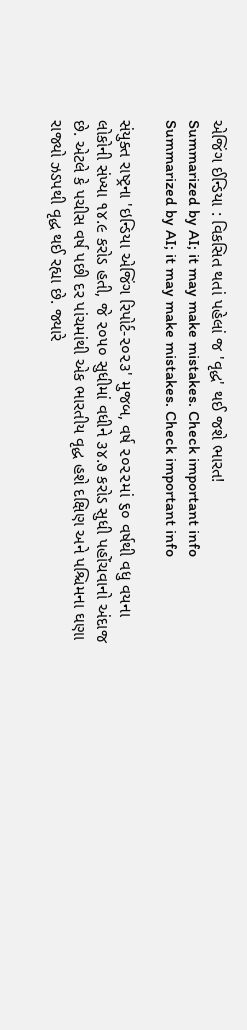એજિંગ ઈન્ડિયા : વિકસિત થતાં પહેલાં જ 'વૃદ્ધ' થઈ જશે ભારત!
Summarized by AI; it may make mistakes. Check important info
Summarized by AI; it may make mistakes. Check important info

સંયુક્ત રાષ્ટ્રના 'ઇન્ડિયા એજિંગ રિપોર્ટ-૨૦૨૩' મુજબ, વર્ષ ૨૦૨૨માં ૬૦ વર્ષથી વધુ વયના લોકોની સંખ્યા ૧૪.૯ કરોડ હતી, જે ૨૦૫૦ સુધીમાં વધીને ૩૪.૭ કરોડ સુધી પહોંચવાનો અંદાજ છે. એટલે કે પચીસ વર્ષ પછી દર પાંચમાંથી એક ભારતીય વૃદ્ધ હશે દક્ષિણ અને પશ્ચિમના ઘણા રાજ્યો ઝડપથી વૃદ્ધ થઈ રહ્યા છે. જ્યારે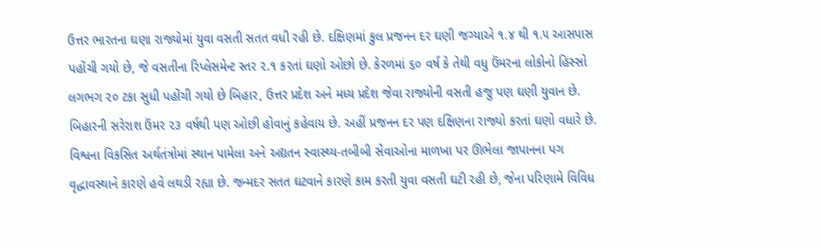ઉત્તર ભારતના ઘણા રાજ્યોમાં યુવા વસતી સતત વધી રહી છે. દક્ષિણમાં કુલ પ્રજનન દર ઘણી જગ્યાએ ૧.૪ થી ૧.૫ આસપાસ પહોંચી ગયો છે, જે વસતીના રિપ્લેસમેન્ટ સ્તર ૨.૧ કરતાં ઘણો ઓછો છે. કેરળમાં ૬૦ વર્ષ કે તેથી વધુ ઉંમરના લોકોનો હિસ્સો લગભગ ૨૦ ટકા સુધી પહોંચી ગયો છે બિહાર, ઉત્તર પ્રદેશ અને મધ્ય પ્રદેશ જેવા રાજ્યોની વસતી હજુ પણ ઘણી યુવાન છે. બિહારની સરેરાશ ઉંમર ૨૩ વર્ષથી પણ ઓછી હોવાનું કહેવાય છે. અહીં પ્રજનન દર પણ દક્ષિણના રાજ્યો કરતાં ઘણો વધારે છે.
વિશ્વના વિકસિત અર્થતંત્રોમાં સ્થાન પામેલા અને અદ્યતન સ્વાસ્થ્ય-તબીબી સેવાઓના માળખા પર ઊભેલા જાપાનના પગ વૃદ્ધાવસ્થાને કારણે હવે લથડી રહ્યા છે. જન્મદર સતત ઘટવાને કારણે કામ કરતી યુવા વસતી ઘટી રહી છે, જેના પરિણામે વિવિધ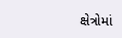ક્ષેત્રોમાં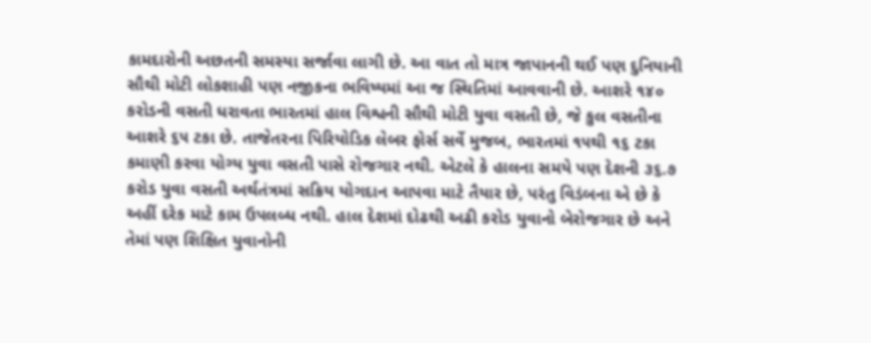કામદારોની અછતની સમસ્યા સર્જાવા લાગી છે. આ વાત તો માત્ર જાપાનની થઈ પણ દુનિયાની સૌથી મોટી લોકશાહી પણ નજીકના ભવિષ્યમાં આ જ સ્થિતિમાં આવવાની છે. આશરે ૧૪૦ કરોડની વસતી ધરાવતા ભારતમાં હાલ વિશ્વની સૌથી મોટી યુવા વસતી છે, જે કુલ વસતીના આશરે ૬૫ ટકા છે. તાજેતરના પિરિયોડિક લેબર ફોર્સ સર્વે મુજબ, ભારતમાં ૧૫થી ૧૬ ટકા કમાણી કરવા યોગ્ય યુવા વસતી પાસે રોજગાર નથી. એટલે કે હાલના સમયે પણ દેશની ૩૬.૭ કરોડ યુવા વસતી અર્થતંત્રમાં સક્રિય યોગદાન આપવા માટે તૈયાર છે, પરંતુ વિડંબના એ છે કે અહીં દરેક માટે કામ ઉપલબ્ધ નથી. હાલ દેશમાં દોઢથી અઢી કરોડ યુવાનો બેરોજગાર છે અને તેમાં પણ શિક્ષિત યુવાનોની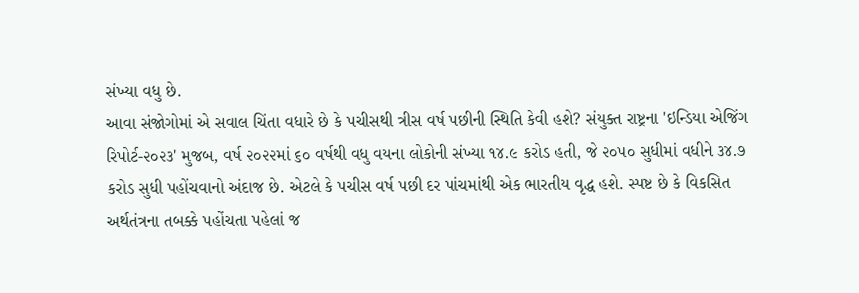સંખ્યા વધુ છે.
આવા સંજોગોમાં એ સવાલ ચિંતા વધારે છે કે પચીસથી ત્રીસ વર્ષ પછીની સ્થિતિ કેવી હશે? સંયુક્ત રાષ્ટ્રના 'ઇન્ડિયા એજિંગ રિપોર્ટ-૨૦૨૩' મુજબ, વર્ષ ૨૦૨૨માં ૬૦ વર્ષથી વધુ વયના લોકોની સંખ્યા ૧૪.૯ કરોડ હતી, જે ૨૦૫૦ સુધીમાં વધીને ૩૪.૭ કરોડ સુધી પહોંચવાનો અંદાજ છે. એટલે કે પચીસ વર્ષ પછી દર પાંચમાંથી એક ભારતીય વૃદ્ધ હશે. સ્પષ્ટ છે કે વિકસિત અર્થતંત્રના તબક્કે પહોંચતા પહેલાં જ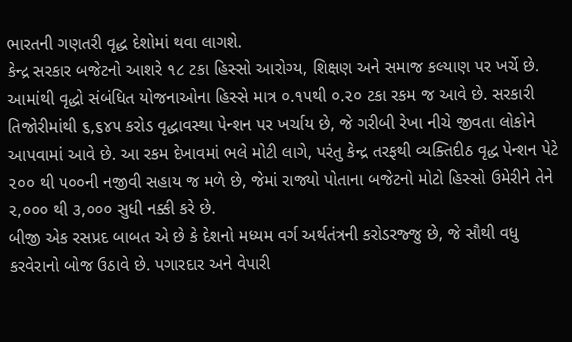ભારતની ગણતરી વૃદ્ધ દેશોમાં થવા લાગશે.
કેન્દ્ર સરકાર બજેટનો આશરે ૧૮ ટકા હિસ્સો આરોગ્ય, શિક્ષણ અને સમાજ કલ્યાણ પર ખર્ચે છે. આમાંથી વૃદ્ધો સંબંધિત યોજનાઓના હિસ્સે માત્ર ૦.૧૫થી ૦.૨૦ ટકા રકમ જ આવે છે. સરકારી તિજોરીમાંથી ૬,૬૪૫ કરોડ વૃદ્ધાવસ્થા પેન્શન પર ખર્ચાય છે, જે ગરીબી રેખા નીચે જીવતા લોકોને આપવામાં આવે છે. આ રકમ દેખાવમાં ભલે મોટી લાગે, પરંતુ કેન્દ્ર તરફથી વ્યક્તિદીઠ વૃદ્ધ પેન્શન પેટે ૨૦૦ થી ૫૦૦ની નજીવી સહાય જ મળે છે, જેમાં રાજ્યો પોતાના બજેટનો મોટો હિસ્સો ઉમેરીને તેને ૨,૦૦૦ થી ૩,૦૦૦ સુધી નક્કી કરે છે.
બીજી એક રસપ્રદ બાબત એ છે કે દેશનો મધ્યમ વર્ગ અર્થતંત્રની કરોડરજ્જુ છે, જે સૌથી વધુ કરવેરાનો બોજ ઉઠાવે છે. પગારદાર અને વેપારી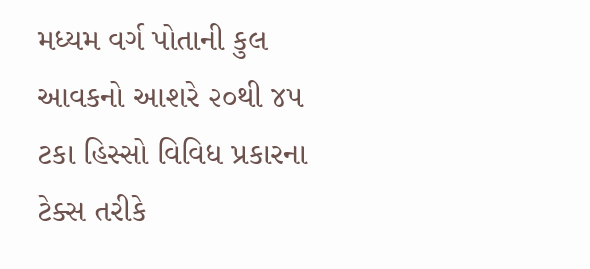મધ્યમ વર્ગ પોતાની કુલ આવકનો આશરે ૨૦થી ૪૫ ટકા હિસ્સો વિવિધ પ્રકારના ટેક્સ તરીકે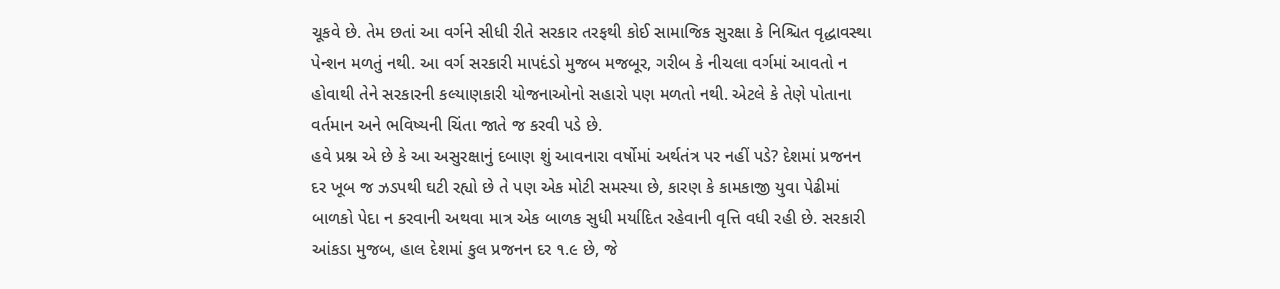ચૂકવે છે. તેમ છતાં આ વર્ગને સીધી રીતે સરકાર તરફથી કોઈ સામાજિક સુરક્ષા કે નિશ્ચિત વૃદ્ધાવસ્થા પેન્શન મળતું નથી. આ વર્ગ સરકારી માપદંડો મુજબ મજબૂર, ગરીબ કે નીચલા વર્ગમાં આવતો ન હોવાથી તેને સરકારની કલ્યાણકારી યોજનાઓનો સહારો પણ મળતો નથી. એટલે કે તેણે પોતાના વર્તમાન અને ભવિષ્યની ચિંતા જાતે જ કરવી પડે છે.
હવે પ્રશ્ન એ છે કે આ અસુરક્ષાનું દબાણ શું આવનારા વર્ષોમાં અર્થતંત્ર પર નહીં પડે? દેશમાં પ્રજનન દર ખૂબ જ ઝડપથી ઘટી રહ્યો છે તે પણ એક મોટી સમસ્યા છે, કારણ કે કામકાજી યુવા પેઢીમાં બાળકો પેદા ન કરવાની અથવા માત્ર એક બાળક સુધી મર્યાદિત રહેવાની વૃત્તિ વધી રહી છે. સરકારી આંકડા મુજબ, હાલ દેશમાં કુલ પ્રજનન દર ૧.૯ છે, જે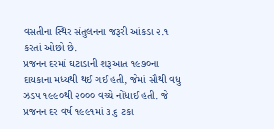વસતીના સ્થિર સંતુલનના જરૂરી આંકડા ૨.૧ કરતાં ઓછો છે.
પ્રજનન દરમાં ઘટાડાની શરૂઆત ૧૯૭૦ના દાયકાના મધ્યથી થઈ ગઈ હતી, જેમાં સૌથી વધુ ઝડપ ૧૯૯૦થી ૨૦૦૦ વચ્ચે નોંધાઈ હતી. જે પ્રજનન દર વર્ષ ૧૯૯૧માં ૩.૬ ટકા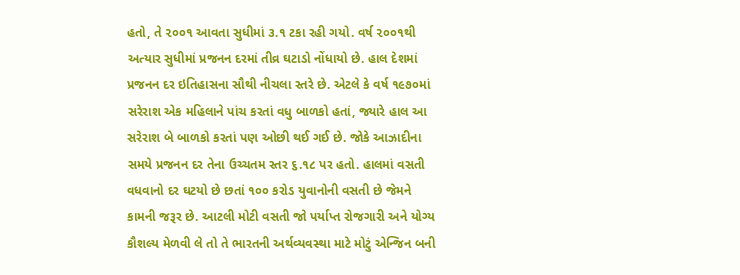હતો, તે ૨૦૦૧ આવતા સુધીમાં ૩.૧ ટકા રહી ગયો. વર્ષ ૨૦૦૧થી અત્યાર સુધીમાં પ્રજનન દરમાં તીવ્ર ઘટાડો નોંધાયો છે. હાલ દેશમાં પ્રજનન દર ઇતિહાસના સૌથી નીચલા સ્તરે છે. એટલે કે વર્ષ ૧૯૭૦માં સરેરાશ એક મહિલાને પાંચ કરતાં વધુ બાળકો હતાં, જ્યારે હાલ આ સરેરાશ બે બાળકો કરતાં પણ ઓછી થઈ ગઈ છે. જોકે આઝાદીના સમયે પ્રજનન દર તેના ઉચ્ચતમ સ્તર ૬.૧૮ પર હતો. હાલમાં વસતી વધવાનો દર ઘટયો છે છતાં ૧૦૦ કરોડ યુવાનોની વસતી છે જેમને કામની જરૂર છે. આટલી મોટી વસતી જો પર્યાપ્ત રોજગારી અને યોગ્ય કૌશલ્ય મેળવી લે તો તે ભારતની અર્થવ્યવસ્થા માટે મોટું એન્જિન બની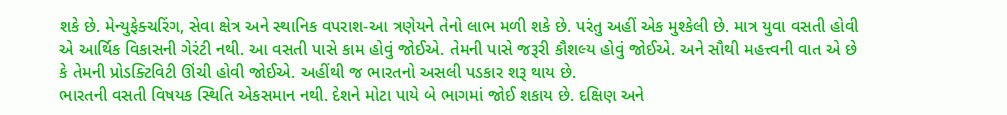શકે છે. મેન્યુફેક્ચરિંગ, સેવા ક્ષેત્ર અને સ્થાનિક વપરાશ-આ ત્રણેયને તેનો લાભ મળી શકે છે. પરંતુ અહીં એક મુશ્કેલી છે. માત્ર યુવા વસતી હોવી એ આર્થિક વિકાસની ગેરંટી નથી. આ વસતી પાસે કામ હોવું જોઈએ. તેમની પાસે જરૂરી કૌશલ્ય હોવું જોઈએ. અને સૌથી મહત્ત્વની વાત એ છે કે તેમની પ્રોડક્ટિવિટી ઊંચી હોવી જોઈએ. અહીંથી જ ભારતનો અસલી પડકાર શરૂ થાય છે.
ભારતની વસતી વિષયક સ્થિતિ એકસમાન નથી. દેશને મોટા પાયે બે ભાગમાં જોઈ શકાય છે. દક્ષિણ અને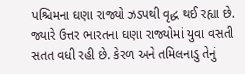પશ્ચિમના ઘણા રાજ્યો ઝડપથી વૃદ્ધ થઈ રહ્યા છે. જ્યારે ઉત્તર ભારતના ઘણા રાજ્યોમાં યુવા વસતી સતત વધી રહી છે. કેરળ અને તમિલનાડુ તેનું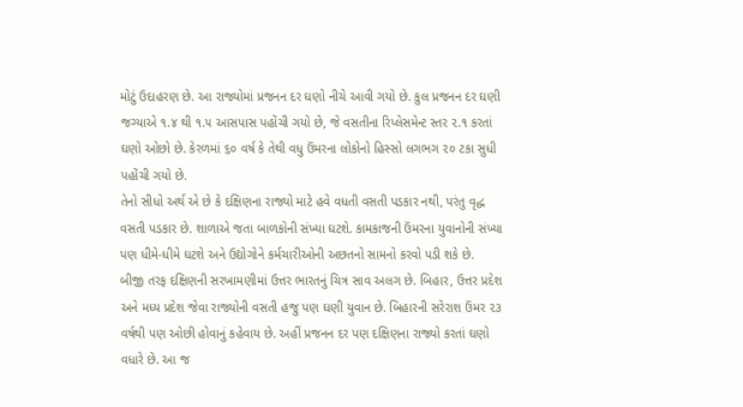મોટું ઉદાહરણ છે. આ રાજ્યોમાં પ્રજનન દર ઘણો નીચે આવી ગયો છે. કુલ પ્રજનન દર ઘણી જગ્યાએ ૧.૪ થી ૧.૫ આસપાસ પહોંચી ગયો છે, જે વસતીના રિપ્લેસમેન્ટ સ્તર ૨.૧ કરતાં ઘણો ઓછો છે. કેરળમાં ૬૦ વર્ષ કે તેથી વધુ ઉંમરના લોકોનો હિસ્સો લગભગ ૨૦ ટકા સુધી પહોંચી ગયો છે.
તેનો સીધો અર્થ એ છે કે દક્ષિણના રાજ્યો માટે હવે વધતી વસતી પડકાર નથી, પરંતુ વૃદ્ધ વસતી પડકાર છે. શાળાએ જતા બાળકોની સંખ્યા ઘટશે. કામકાજની ઉંમરના યુવાનોની સંખ્યા પણ ધીમે-ધીમે ઘટશે અને ઉદ્યોગોને કર્મચારીઓની અછતનો સામનો કરવો પડી શકે છે.
બીજી તરફ દક્ષિણની સરખામણીમાં ઉત્તર ભારતનું ચિત્ર સાવ અલગ છે. બિહાર, ઉત્તર પ્રદેશ અને મધ્ય પ્રદેશ જેવા રાજ્યોની વસતી હજુ પણ ઘણી યુવાન છે. બિહારની સરેરાશ ઉંમર ૨૩ વર્ષથી પણ ઓછી હોવાનું કહેવાય છે. અહીં પ્રજનન દર પણ દક્ષિણના રાજ્યો કરતાં ઘણો વધારે છે. આ જ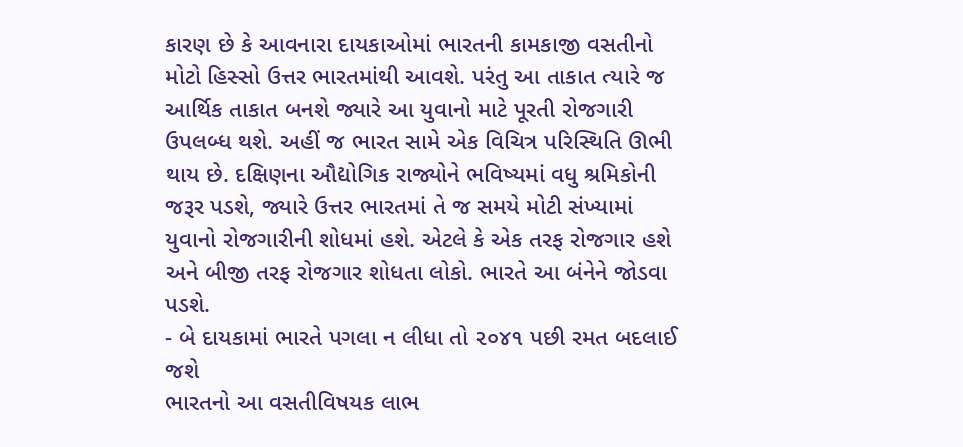કારણ છે કે આવનારા દાયકાઓમાં ભારતની કામકાજી વસતીનો મોટો હિસ્સો ઉત્તર ભારતમાંથી આવશે. પરંતુ આ તાકાત ત્યારે જ આર્થિક તાકાત બનશે જ્યારે આ યુવાનો માટે પૂરતી રોજગારી ઉપલબ્ધ થશે. અહીં જ ભારત સામે એક વિચિત્ર પરિસ્થિતિ ઊભી થાય છે. દક્ષિણના ઔદ્યોગિક રાજ્યોને ભવિષ્યમાં વધુ શ્રમિકોની જરૂર પડશે, જ્યારે ઉત્તર ભારતમાં તે જ સમયે મોટી સંખ્યામાં યુવાનો રોજગારીની શોધમાં હશે. એટલે કે એક તરફ રોજગાર હશે અને બીજી તરફ રોજગાર શોધતા લોકો. ભારતે આ બંનેને જોડવા પડશે.
- બે દાયકામાં ભારતે પગલા ન લીધા તો ૨૦૪૧ પછી રમત બદલાઈ જશે
ભારતનો આ વસતીવિષયક લાભ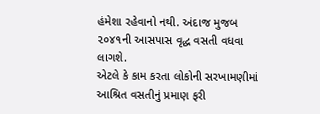હંમેશા રહેવાનો નથી. અંદાજ મુજબ ૨૦૪૧ની આસપાસ વૃદ્ધ વસતી વધવા લાગશે.
એટલે કે કામ કરતા લોકોની સરખામણીમાં આશ્રિત વસતીનું પ્રમાણ ફરી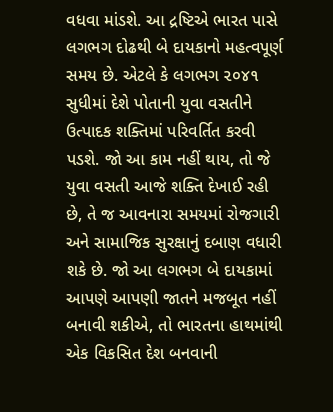વધવા માંડશે. આ દ્રષ્ટિએ ભારત પાસે લગભગ દોઢથી બે દાયકાનો મહત્વપૂર્ણ સમય છે. એટલે કે લગભગ ૨૦૪૧ સુધીમાં દેશે પોતાની યુવા વસતીને ઉત્પાદક શક્તિમાં પરિવર્તિત કરવી પડશે. જો આ કામ નહીં થાય, તો જે યુવા વસતી આજે શક્તિ દેખાઈ રહી છે, તે જ આવનારા સમયમાં રોજગારી અને સામાજિક સુરક્ષાનું દબાણ વધારી શકે છે. જો આ લગભગ બે દાયકામાં આપણે આપણી જાતને મજબૂત નહીં બનાવી શકીએ, તો ભારતના હાથમાંથી એક વિકસિત દેશ બનવાની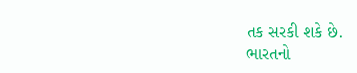તક સરકી શકે છે.
ભારતનો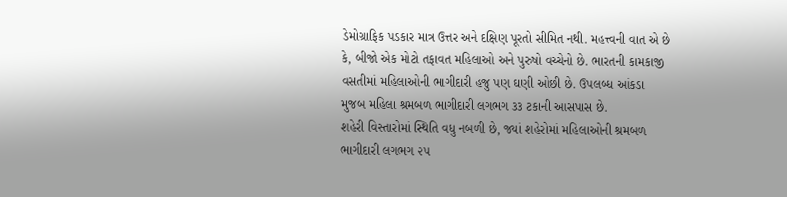ડેમોગ્રાફિક પડકાર માત્ર ઉત્તર અને દક્ષિણ પૂરતો સીમિત નથી. મહત્ત્વની વાત એ છે કે, બીજો એક મોટો તફાવત મહિલાઓ અને પુરુષો વચ્ચેનો છે. ભારતની કામકાજી વસતીમાં મહિલાઓની ભાગીદારી હજુ પણ ઘણી ઓછી છે. ઉપલબ્ધ આંકડા મુજબ મહિલા શ્રમબળ ભાગીદારી લગભગ ૩૩ ટકાની આસપાસ છે.
શહેરી વિસ્તારોમાં સ્થિતિ વધુ નબળી છે, જ્યાં શહેરોમાં મહિલાઓની શ્રમબળ ભાગીદારી લગભગ ૨૫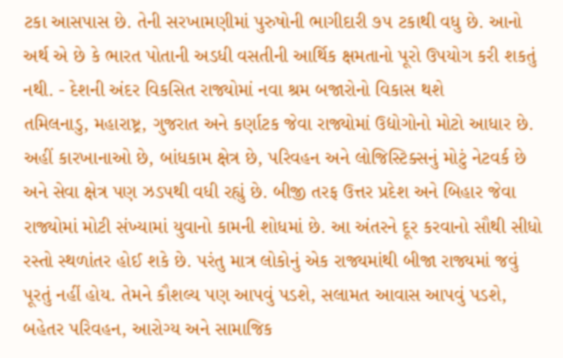ટકા આસપાસ છે. તેની સરખામણીમાં પુરુષોની ભાગીદારી ૭૫ ટકાથી વધુ છે. આનો અર્થ એ છે કે ભારત પોતાની અડધી વસતીની આર્થિક ક્ષમતાનો પૂરો ઉપયોગ કરી શકતું નથી. - દેશની અંદર વિકસિત રાજ્યોમાં નવા શ્રમ બજારોનો વિકાસ થશે
તમિલનાડુ, મહારાષ્ટ્ર, ગુજરાત અને કર્ણાટક જેવા રાજ્યોમાં ઉદ્યોગોનો મોટો આધાર છે.
અહીં કારખાનાઓ છે, બાંધકામ ક્ષેત્ર છે, પરિવહન અને લોજિસ્ટિક્સનું મોટું નેટવર્ક છે અને સેવા ક્ષેત્ર પણ ઝડપથી વધી રહ્યું છે. બીજી તરફ ઉત્તર પ્રદેશ અને બિહાર જેવા રાજ્યોમાં મોટી સંખ્યામાં યુવાનો કામની શોધમાં છે. આ અંતરને દૂર કરવાનો સૌથી સીધો રસ્તો સ્થળાંતર હોઈ શકે છે. પરંતુ માત્ર લોકોનું એક રાજ્યમાંથી બીજા રાજ્યમાં જવું પૂરતું નહીં હોય. તેમને કૌશલ્ય પણ આપવું પડશે, સલામત આવાસ આપવું પડશે, બહેતર પરિવહન, આરોગ્ય અને સામાજિક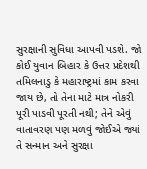સુરક્ષાની સુવિધા આપવી પડશે. જો કોઈ યુવાન બિહાર કે ઉત્તર પ્રદેશથી તમિલનાડુ કે મહારાષ્ટ્રમાં કામ કરવા જાય છે, તો તેના માટે માત્ર નોકરી પૂરી પાડવી પૂરતી નથી; તેને એવું વાતાવરણ પણ મળવું જોઈએ જ્યાં તે સન્માન અને સુરક્ષા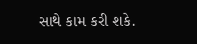સાથે કામ કરી શકે.